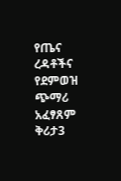የጤና ረዳቶችና የደምወዝ ጭማሪ አፈፃጸም ቅሪታ3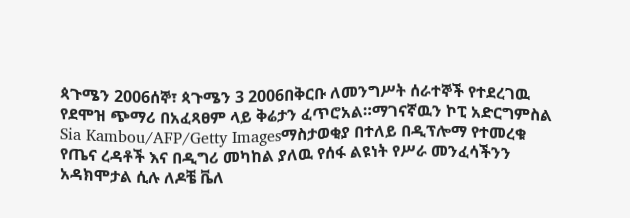ጳጉሜን 2006ሰኞ፣ ጳጉሜን 3 2006በቅርቡ ለመንግሥት ሰራተኞች የተደረገዉ የደሞዝ ጭማሪ በአፈጻፀም ላይ ቅሬታን ፈጥሮአል።ማገናኛዉን ኮፒ አድርግምስል Sia Kambou/AFP/Getty Imagesማስታወቂያ በተለይ በዲፕሎማ የተመረቁ የጤና ረዳቶች እና በዲግሪ መካከል ያለዉ የሰፋ ልዩነት የሥራ መንፈሳችንን አዳክሞታል ሲሉ ለዶቼ ቬለ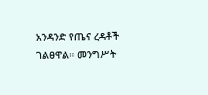አንዳንድ የጤና ረዳቶች ገልፀዋል። መንግሥት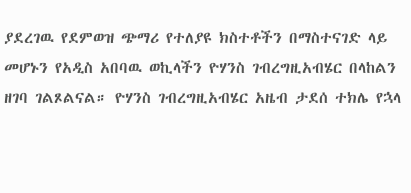ያደረገዉ የደምወዝ ጭማሪ የተለያዩ ክስተቶችን በማስተናገድ ላይ መሆኑን የአዲስ አበባዉ ወኪላችን ዮሃንስ ገብረግዚአብሄር በላከልን ዘገባ ገልጾልናል። ዮሃንስ ገብረግዚአብሄር አዜብ ታደሰ ተክሌ የኋላ